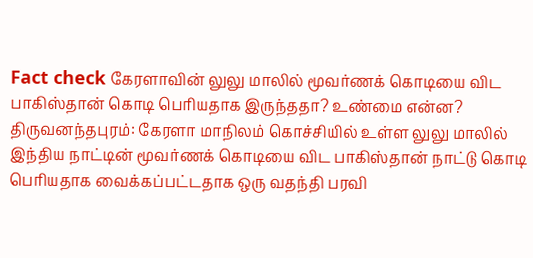Fact check கேரளாவின் லுலு மாலில் மூவர்ணக் கொடியை விட பாகிஸ்தான் கொடி பெரியதாக இருந்ததா? உண்மை என்ன?
திருவனந்தபுரம்: கேரளா மாநிலம் கொச்சியில் உள்ள லுலு மாலில் இந்திய நாட்டின் மூவர்ணக் கொடியை விட பாகிஸ்தான் நாட்டு கொடி பெரியதாக வைக்கப்பட்டதாக ஒரு வதந்தி பரவி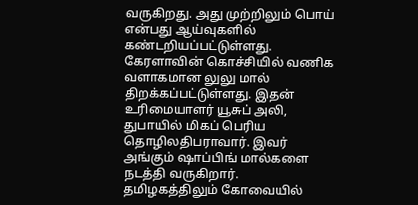வருகிறது. அது முற்றிலும் பொய் என்பது ஆய்வுகளில் கண்டறியப்பட்டுள்ளது.
கேரளாவின் கொச்சியில் வணிக வளாகமான லுலு மால் திறக்கப்பட்டுள்ளது. இதன் உரிமையாளர் யூசுப் அலி, துபாயில் மிகப் பெரிய தொழிலதிபராவார். இவர் அங்கும் ஷாப்பிங் மால்களை நடத்தி வருகிறார். தமிழகத்திலும் கோவையில்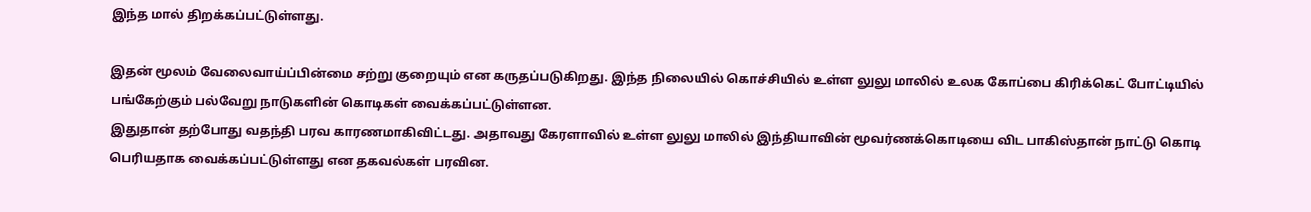இந்த மால் திறக்கப்பட்டுள்ளது.

இதன் மூலம் வேலைவாய்ப்பின்மை சற்று குறையும் என கருதப்படுகிறது. இந்த நிலையில் கொச்சியில் உள்ள லுலு மாலில் உலக கோப்பை கிரிக்கெட் போட்டியில் பங்கேற்கும் பல்வேறு நாடுகளின் கொடிகள் வைக்கப்பட்டுள்ளன.
இதுதான் தற்போது வதந்தி பரவ காரணமாகிவிட்டது. அதாவது கேரளாவில் உள்ள லுலு மாலில் இந்தியாவின் மூவர்ணக்கொடியை விட பாகிஸ்தான் நாட்டு கொடி பெரியதாக வைக்கப்பட்டுள்ளது என தகவல்கள் பரவின.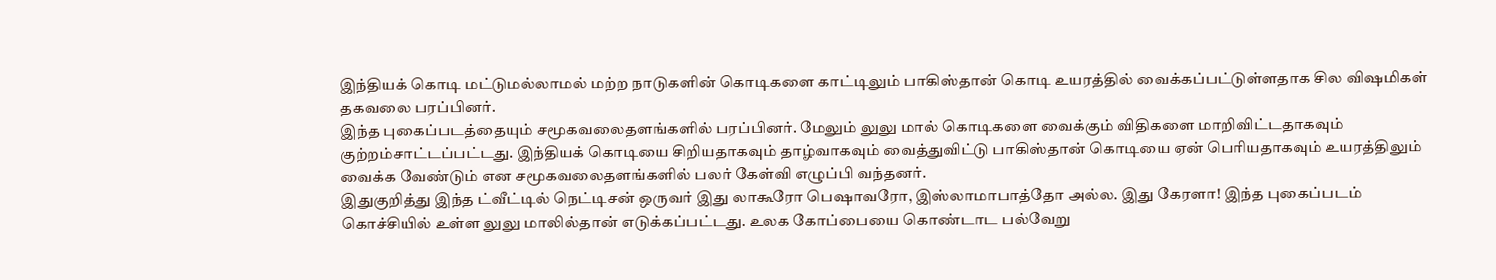இந்தியக் கொடி மட்டுமல்லாமல் மற்ற நாடுகளின் கொடிகளை காட்டிலும் பாகிஸ்தான் கொடி உயரத்தில் வைக்கப்பட்டுள்ளதாக சில விஷமிகள் தகவலை பரப்பினர்.
இந்த புகைப்படத்தையும் சமூகவலைதளங்களில் பரப்பினர். மேலும் லுலு மால் கொடிகளை வைக்கும் விதிகளை மாறிவிட்டதாகவும் குற்றம்சாட்டப்பட்டது. இந்தியக் கொடியை சிறியதாகவும் தாழ்வாகவும் வைத்துவிட்டு பாகிஸ்தான் கொடியை ஏன் பெரியதாகவும் உயரத்திலும் வைக்க வேண்டும் என சமூகவலைதளங்களில் பலர் கேள்வி எழுப்பி வந்தனர்.
இதுகுறித்து இந்த ட்வீட்டில் நெட்டிசன் ஒருவர் இது லாகூரோ பெஷாவரோ, இஸ்லாமாபாத்தோ அல்ல. இது கேரளா! இந்த புகைப்படம் கொச்சியில் உள்ள லுலு மாலில்தான் எடுக்கப்பட்டது. உலக கோப்பையை கொண்டாட பல்வேறு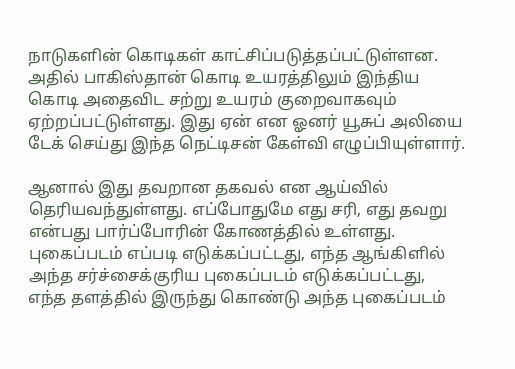நாடுகளின் கொடிகள் காட்சிப்படுத்தப்பட்டுள்ளன. அதில் பாகிஸ்தான் கொடி உயரத்திலும் இந்திய கொடி அதைவிட சற்று உயரம் குறைவாகவும் ஏற்றப்பட்டுள்ளது. இது ஏன் என ஓனர் யூசுப் அலியை டேக் செய்து இந்த நெட்டிசன் கேள்வி எழுப்பியுள்ளார்.

ஆனால் இது தவறான தகவல் என ஆய்வில் தெரியவந்துள்ளது. எப்போதுமே எது சரி, எது தவறு என்பது பார்ப்போரின் கோணத்தில் உள்ளது. புகைப்படம் எப்படி எடுக்கப்பட்டது, எந்த ஆங்கிளில் அந்த சர்ச்சைக்குரிய புகைப்படம் எடுக்கப்பட்டது, எந்த தளத்தில் இருந்து கொண்டு அந்த புகைப்படம்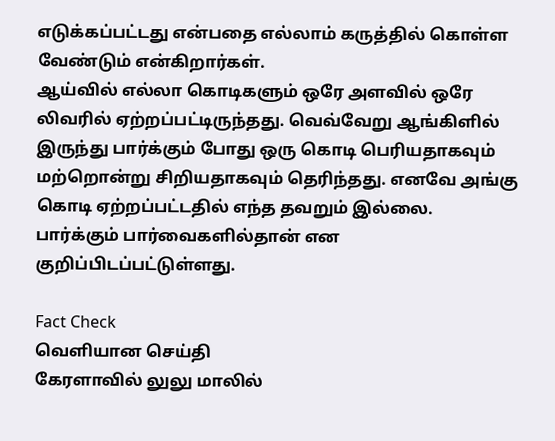எடுக்கப்பட்டது என்பதை எல்லாம் கருத்தில் கொள்ள வேண்டும் என்கிறார்கள்.
ஆய்வில் எல்லா கொடிகளும் ஒரே அளவில் ஒரே லிவரில் ஏற்றப்பட்டிருந்தது. வெவ்வேறு ஆங்கிளில் இருந்து பார்க்கும் போது ஒரு கொடி பெரியதாகவும் மற்றொன்று சிறியதாகவும் தெரிந்தது. எனவே அங்கு கொடி ஏற்றப்பட்டதில் எந்த தவறும் இல்லை. பார்க்கும் பார்வைகளில்தான் என குறிப்பிடப்பட்டுள்ளது.

Fact Check
வெளியான செய்தி
கேரளாவில் லுலு மாலில்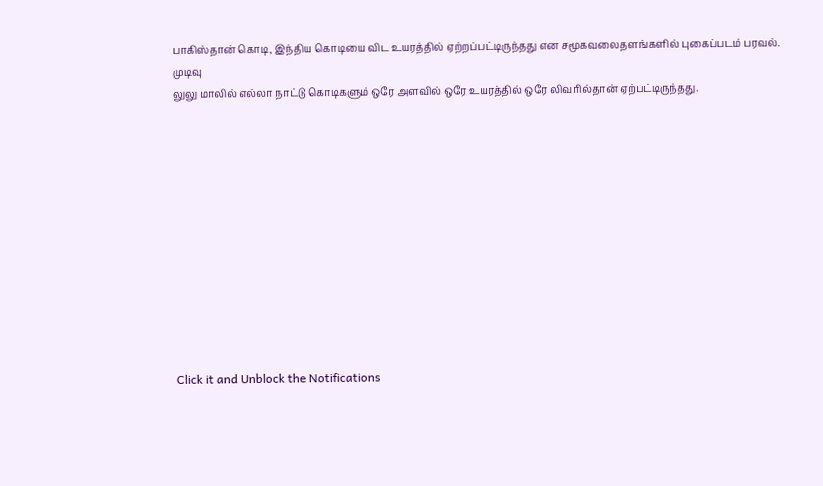பாகிஸ்தான் கொடி, இந்திய கொடியை விட உயரத்தில் ஏற்றப்பட்டிருந்தது என சமூகவலைதளங்களில் புகைப்படம் பரவல்.
முடிவு
லுலு மாலில் எல்லா நாட்டு கொடிகளும் ஒரே அளவில் ஒரே உயரத்தில் ஒரே லிவரில்தான் ஏற்பட்டிருந்தது.












Click it and Unblock the Notifications